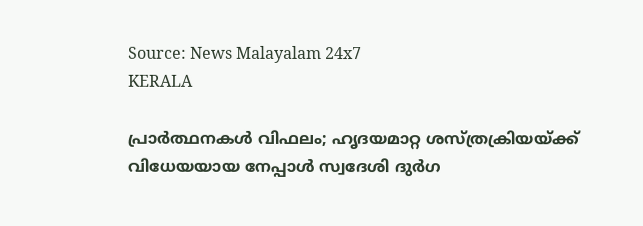Source: News Malayalam 24x7
KERALA

പ്രാർത്ഥനകൾ വിഫലം; ഹൃദയമാറ്റ ശസ്ത്രക്രിയയ്ക്ക് വിധേയയായ നേപ്പാൾ സ്വദേശി ദുർഗ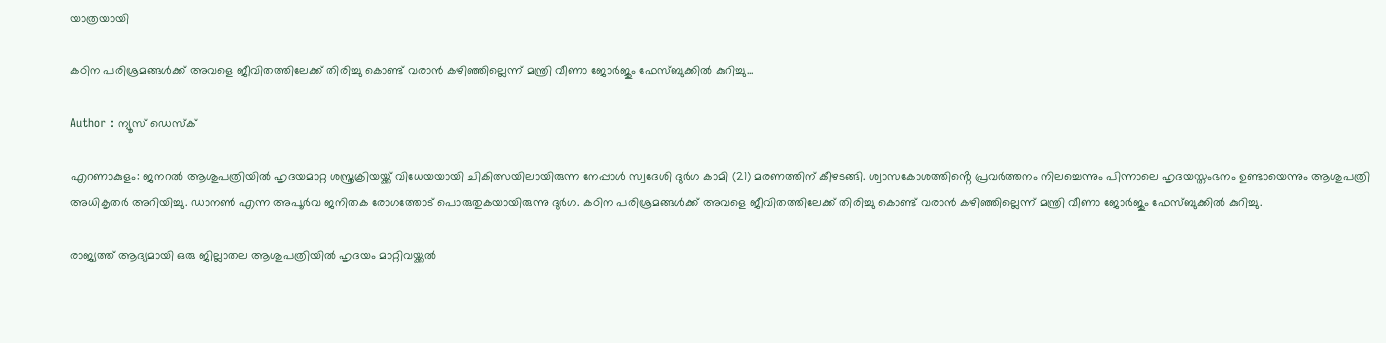യാത്രയായി

കഠിന പരിശ്രമങ്ങൾക്ക് അവളെ ജീവിതത്തിലേക്ക് തിരിച്ചു കൊണ്ട് വരാൻ കഴിഞ്ഞില്ലെന്ന് മന്ത്രി വീണാ ജോർജും ഫേസ്ബുക്കിൽ കുറിച്ചു...

Author : ന്യൂസ് ഡെസ്ക്

എറണാകുളം: ജനറൽ ആശുപത്രിയിൽ ഹൃദയമാറ്റ ശസ്ത്രക്രിയയ്ക്ക് വിധേയയായി ചികിത്സയിലായിരുന്ന നേപ്പാൾ സ്വദേശി ദുർഗ കാമി (21) മരണത്തിന് കീഴടങ്ങി. ശ്വാസകോശത്തിൻ്റെ പ്രവർത്തനം നിലച്ചെന്നും പിന്നാലെ ഹൃദയസ്തംഭനം ഉണ്ടായെന്നും ആശുപത്രി അധികൃതർ അറിയിച്ചു. ഡാനൺ എന്ന അപൂർവ ജനിതക രോഗത്തോട് പൊരുതുകയായിരുന്നു ദുർഗ. കഠിന പരിശ്രമങ്ങൾക്ക് അവളെ ജീവിതത്തിലേക്ക് തിരിച്ചു കൊണ്ട് വരാൻ കഴിഞ്ഞില്ലെന്ന് മന്ത്രി വീണാ ജോർജും ഫേസ്ബുക്കിൽ കുറിച്ചു.

രാജ്യത്ത് ആദ്യമായി ഒരു ജില്ലാതല ആശുപത്രിയില്‍ ഹൃദയം മാറ്റിവയ്ക്കല്‍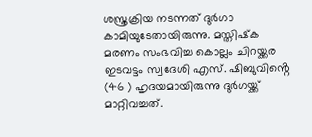ശസ്ത്രക്രിയ നടന്നത് ദുർഗാ കാമിയുടേതായിരുന്നു. മസ്തിഷ്‌ക മരണം സംഭവിച്ച കൊല്ലം ചിറയ്ക്കര ഇടവട്ടം സ്വദേശി എസ്. ഷിബുവിൻ്റെ (46 ) ഹൃദയമായിരുന്നു ദു‍‌ർഗയ്ക്ക് മാറ്റിവച്ചത്.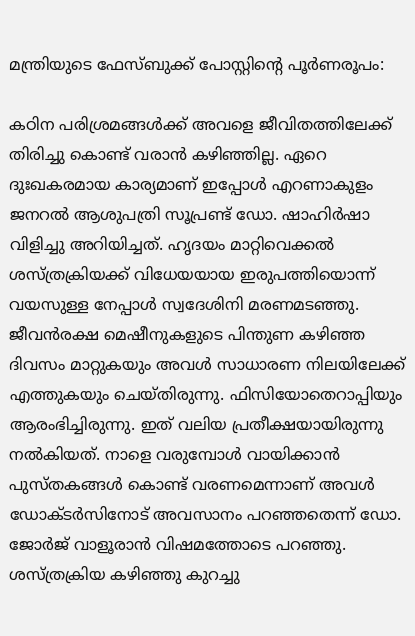മന്ത്രിയുടെ ഫേസ്ബുക്ക് പോസ്റ്റിൻ്റെ പൂർണരൂപം:

കഠിന പരിശ്രമങ്ങൾക്ക് അവളെ ജീവിതത്തിലേക്ക് തിരിച്ചു കൊണ്ട് വരാൻ കഴിഞ്ഞില്ല. ഏറെ ദുഃഖകരമായ കാര്യമാണ് ഇപ്പോൾ എറണാകുളം ജനറൽ ആശുപത്രി സൂപ്രണ്ട് ഡോ. ഷാഹിർഷാ വിളിച്ചു അറിയിച്ചത്. ഹൃദയം മാറ്റിവെക്കൽ ശസ്ത്രക്രിയക്ക് വിധേയയായ ഇരുപത്തിയൊന്ന് വയസുള്ള നേപ്പാൾ സ്വദേശിനി മരണമടഞ്ഞു. ജീവൻരക്ഷ മെഷീനുകളുടെ പിന്തുണ കഴിഞ്ഞ ദിവസം മാറ്റുകയും അവൾ സാധാരണ നിലയിലേക്ക് എത്തുകയും ചെയ്തിരുന്നു. ഫിസിയോതെറാപ്പിയും ആരംഭിച്ചിരുന്നു. ഇത് വലിയ പ്രതീക്ഷയായിരുന്നു നൽകിയത്. നാളെ വരുമ്പോൾ വായിക്കാൻ പുസ്തകങ്ങൾ കൊണ്ട് വരണമെന്നാണ് അവൾ ഡോക്ടർസിനോട് അവസാനം പറഞ്ഞതെന്ന് ഡോ. ജോർജ് വാളൂരാൻ വിഷമത്തോടെ പറഞ്ഞു. ശസ്ത്രക്രിയ കഴിഞ്ഞു കുറച്ചു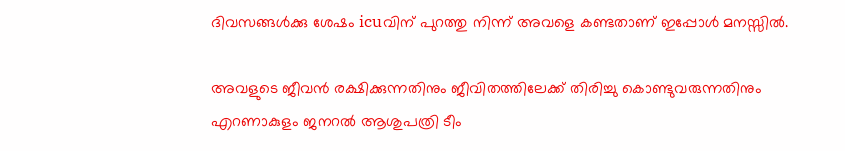ദിവസങ്ങൾക്കു ശേഷം icuവിന് പുറത്തു നിന്ന് അവളെ കണ്ടതാണ് ഇപ്പോൾ മനസ്സിൽ.

അവളുടെ ജീവൻ രക്ഷിക്കുന്നതിനും ജീവിതത്തിലേക്ക് തിരിച്ചു കൊണ്ടുവരുന്നതിനും എറണാകുളം ജനറൽ ആശുപത്രി ടീം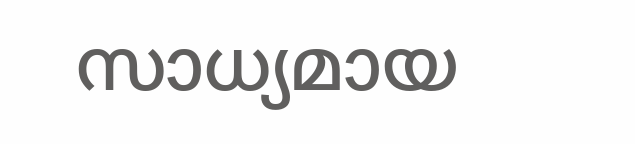സാധ്യമായ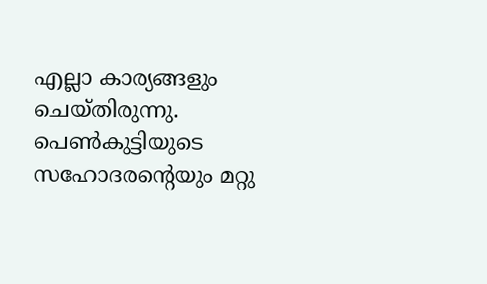എല്ലാ കാര്യങ്ങളും ചെയ്തിരുന്നു. പെൺകുട്ടിയുടെ സഹോദരന്റെയും മറ്റു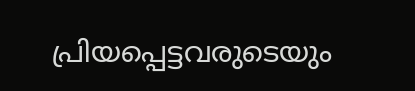പ്രിയപ്പെട്ടവരുടെയും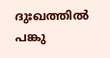ദുഃഖത്തിൽ പങ്കു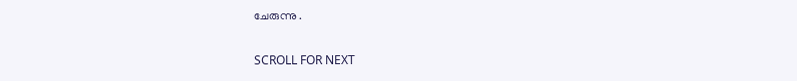ചേരുന്നു .

SCROLL FOR NEXT